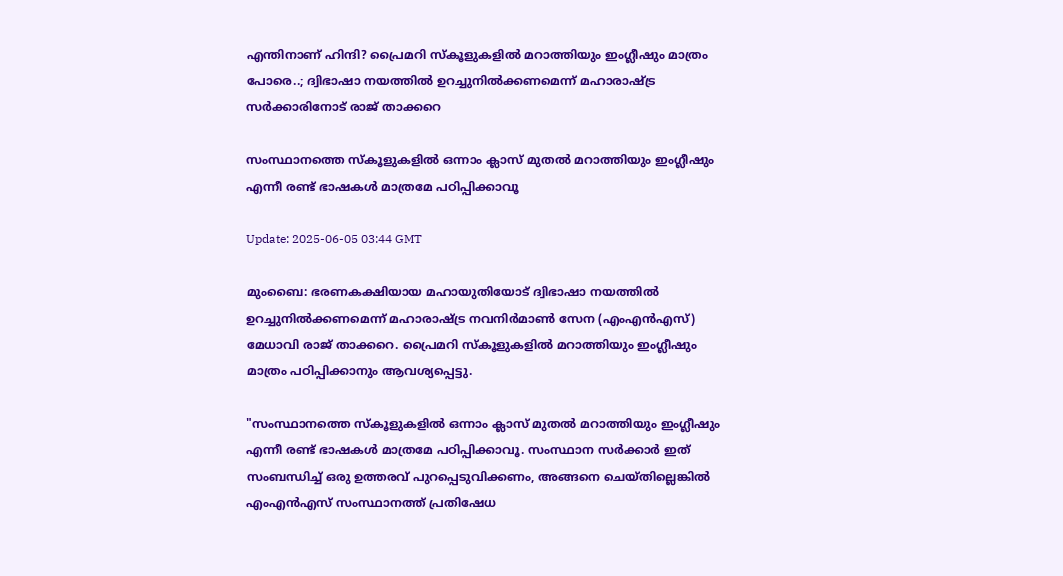എന്തിനാണ് ഹിന്ദി? പ്രൈമറി സ്കൂളുകളിൽ മറാത്തിയും ഇംഗ്ലീഷും മാത്രം പോരെ..; ദ്വിഭാഷാ നയത്തിൽ ഉറച്ചുനിൽക്കണമെന്ന് മഹാരാഷ്ട്ര സര്‍ക്കാരിനോട് രാജ് താക്കറെ

സംസ്ഥാനത്തെ സ്കൂളുകളിൽ ഒന്നാം ക്ലാസ് മുതൽ മറാത്തിയും ഇംഗ്ലീഷും എന്നീ രണ്ട് ഭാഷകൾ മാത്രമേ പഠിപ്പിക്കാവൂ

Update: 2025-06-05 03:44 GMT

മുംബൈ: ഭരണകക്ഷിയായ മഹായുതിയോട് ദ്വിഭാഷാ നയത്തിൽ ഉറച്ചുനിൽക്കണമെന്ന് മഹാരാഷ്ട്ര നവനിർമാൺ സേന (എംഎൻഎസ്) മേധാവി രാജ് താക്കറെ. പ്രൈമറി സ്കൂളുകളിൽ മറാത്തിയും ഇംഗ്ലീഷും മാത്രം പഠിപ്പിക്കാനും ആവശ്യപ്പെട്ടു.

"സംസ്ഥാനത്തെ സ്കൂളുകളിൽ ഒന്നാം ക്ലാസ് മുതൽ മറാത്തിയും ഇംഗ്ലീഷും എന്നീ രണ്ട് ഭാഷകൾ മാത്രമേ പഠിപ്പിക്കാവൂ. സംസ്ഥാന സർക്കാർ ഇത് സംബന്ധിച്ച് ഒരു ഉത്തരവ് പുറപ്പെടുവിക്കണം, അങ്ങനെ ചെയ്തില്ലെങ്കിൽ എംഎൻഎസ് സംസ്ഥാനത്ത് പ്രതിഷേധ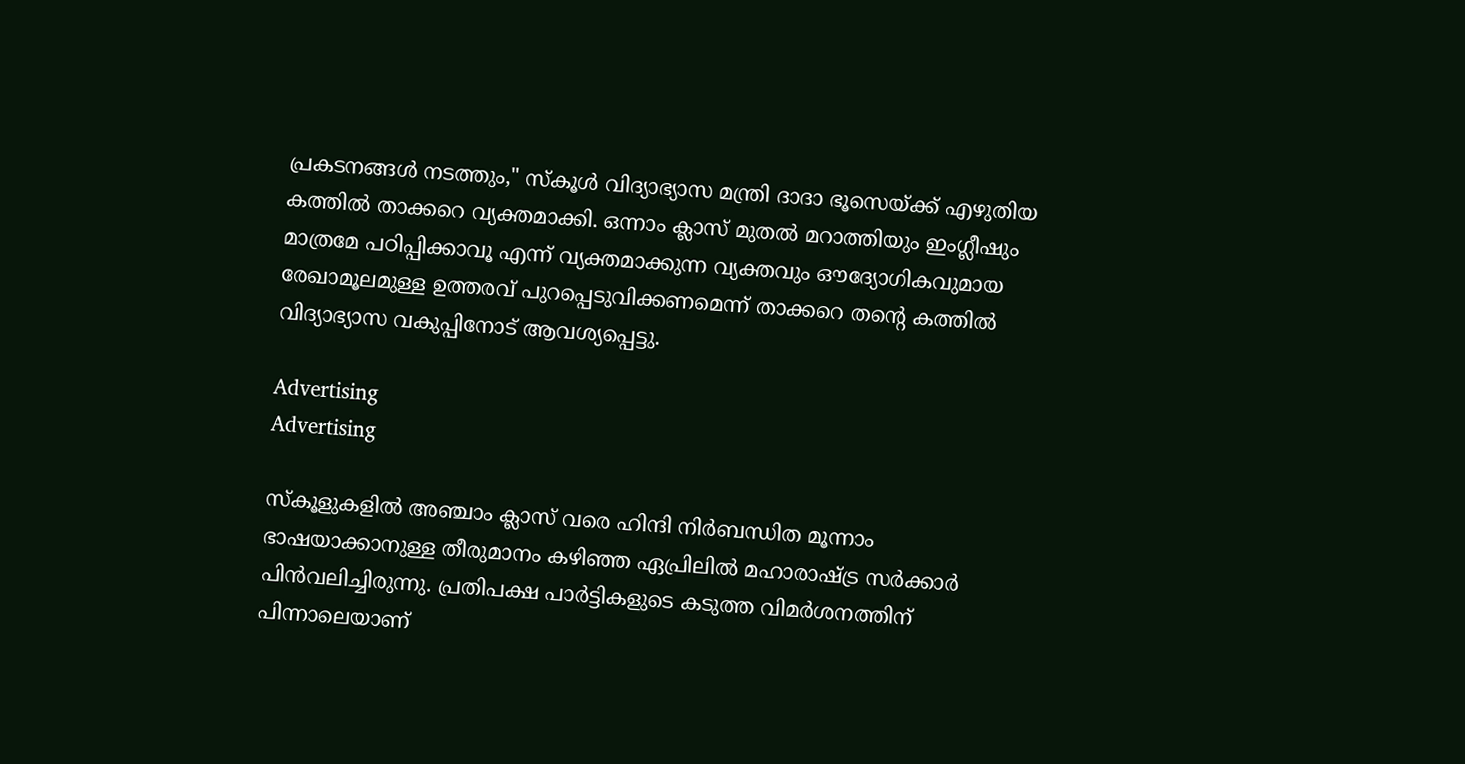പ്രകടനങ്ങൾ നടത്തും," സ്കൂൾ വിദ്യാഭ്യാസ മന്ത്രി ദാദാ ഭൂസെയ്ക്ക് എഴുതിയ കത്തിൽ താക്കറെ വ്യക്തമാക്കി. ഒന്നാം ക്ലാസ് മുതൽ മറാത്തിയും ഇംഗ്ലീഷും മാത്രമേ പഠിപ്പിക്കാവൂ എന്ന് വ്യക്തമാക്കുന്ന വ്യക്തവും ഔദ്യോഗികവുമായ രേഖാമൂലമുള്ള ഉത്തരവ് പുറപ്പെടുവിക്കണമെന്ന് താക്കറെ തന്‍റെ കത്തിൽ വിദ്യാഭ്യാസ വകുപ്പിനോട് ആവശ്യപ്പെട്ടു.

Advertising
Advertising

സ്‌കൂളുകളിൽ അഞ്ചാം ക്ലാസ് വരെ ഹിന്ദി നിർബന്ധിത മൂന്നാം ഭാഷയാക്കാനുള്ള തീരുമാനം കഴിഞ്ഞ ഏപ്രിലിൽ മഹാരാഷ്ട്ര സര്‍ക്കാര്‍ പിന്‍വലിച്ചിരുന്നു. പ്രതിപക്ഷ പാർട്ടികളുടെ കടുത്ത വിമർശനത്തിന് പിന്നാലെയാണ്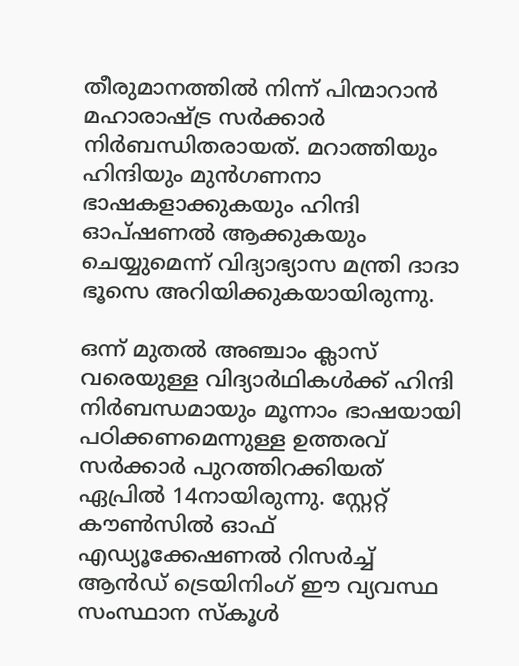തീരുമാനത്തിൽ നിന്ന് പിന്മാറാൻ മഹാരാഷ്ട്ര സർക്കാർ നിർബന്ധിതരായത്. മറാത്തിയും ഹിന്ദിയും മുൻഗണനാ ഭാഷകളാക്കുകയും ഹിന്ദി ഓപ്ഷണൽ ആക്കുകയും ചെയ്യുമെന്ന് വിദ്യാഭ്യാസ മന്ത്രി ദാദാ ഭൂസെ അറിയിക്കുകയായിരുന്നു.

ഒന്ന് മുതൽ അഞ്ചാം ക്ലാസ് വരെയുള്ള വിദ്യാർഥികൾക്ക് ഹിന്ദി നിർബന്ധമായും മൂന്നാം ഭാഷയായി പഠിക്കണമെന്നുള്ള ഉത്തരവ് സർക്കാർ പുറത്തിറക്കിയത് ഏപ്രിൽ 14നായിരുന്നു. സ്റ്റേറ്റ് കൗൺസിൽ ഓഫ് എഡ്യൂക്കേഷണൽ റിസർച്ച് ആൻഡ് ട്രെയിനിംഗ് ഈ വ്യവസ്ഥ സംസ്ഥാന സ്‌കൂൾ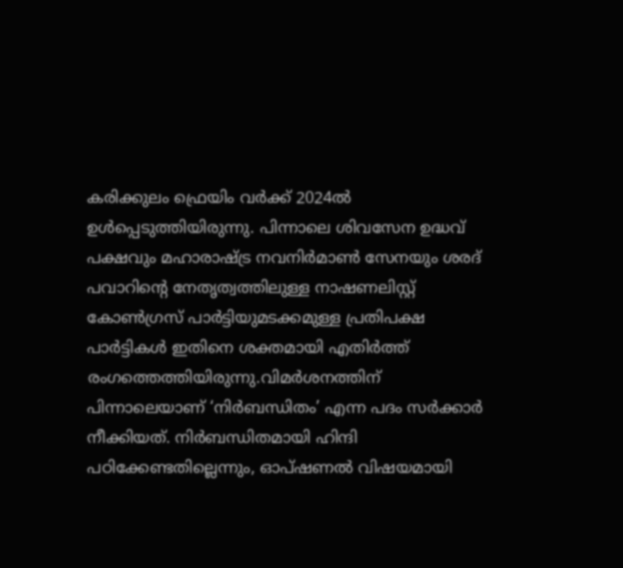കരിക്കുലം ഫ്രെയിം വർക്ക് 2024ൽ ഉൾപ്പെടുത്തിയിരുന്നു. പിന്നാലെ ശിവസേന ഉദ്ധവ് പക്ഷവും മഹാരാഷ്ട്ര നവനിർമാൺ സേനയും ശരദ് പവാറിന്റെ നേതൃത്വത്തിലുള്ള നാഷണലിസ്റ്റ് കോൺഗ്രസ് പാർട്ടിയുമടക്കമുള്ള പ്രതിപക്ഷ പാർട്ടികൾ ഇതിനെ ശക്തമായി എതിർത്ത് രംഗത്തെത്തിയിരുന്നു.വിമർശനത്തിന് പിന്നാലെയാണ് ‘നിർബന്ധിതം’ എന്ന പദം സർക്കാർ നീക്കിയത്. നിർബന്ധിതമായി ഹിന്ദി പഠിക്കേണ്ടതില്ലെന്നും, ഓപ്ഷണൽ വിഷയമായി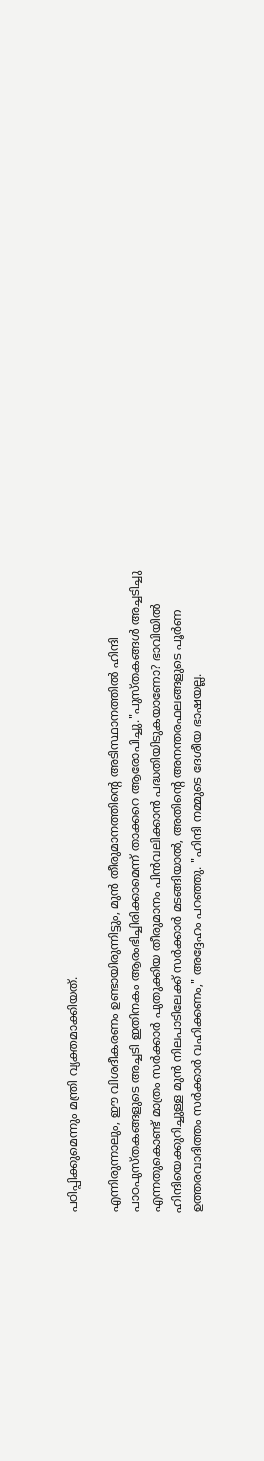പഠിപ്പിക്കുമെന്നും മന്ത്രി വ്യക്തമാക്കിയത്.

എന്നിരുന്നാലും, ഈ വിശദീകരണം ഉണ്ടായിരുന്നിട്ടും, മുൻ തീരുമാനത്തിന്‍റെ അടിസ്ഥാനത്തിൽ ഹിന്ദി പാഠപുസ്തകങ്ങളുടെ അച്ചടി ഇതിനകം ആരംഭിച്ചിരിക്കാമെന്ന് താക്കറെ ആരോപിച്ചു."പുസ്തകങ്ങൾ അച്ചടിച്ചു എന്നതുകൊണ്ട് മാത്രം സർക്കാർ പുതുക്കിയ തീരുമാനം പിൻവലിക്കാൻ പദ്ധതിയിടുകയാണോ? ഭാവിയിൽ ഹിന്ദിയെക്കുറിച്ചുള്ള മുൻ നിലപാടിലേക്ക് സർക്കാർ മടങ്ങിയാൽ, അതിന്‍റെ അനന്തരഫലങ്ങളുടെ പൂർണ ഉത്തരവാദിത്തം സർക്കാർ വഹിക്കണം," അദ്ദേഹം പറഞ്ഞു. "ഹിന്ദി നമ്മുടെ ദേശീയ ഭാഷയല്ല.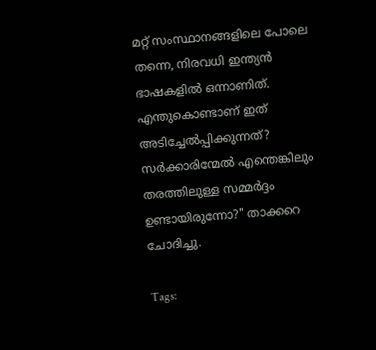മറ്റ് സംസ്ഥാനങ്ങളിലെ പോലെ തന്നെ, നിരവധി ഇന്ത്യൻ ഭാഷകളിൽ ഒന്നാണിത്. എന്തുകൊണ്ടാണ് ഇത് അടിച്ചേൽപ്പിക്കുന്നത്? സർക്കാരിന്മേൽ എന്തെങ്കിലും തരത്തിലുള്ള സമ്മർദ്ദം ഉണ്ടായിരുന്നോ?" താക്കറെ ചോദിച്ചു.

Tags: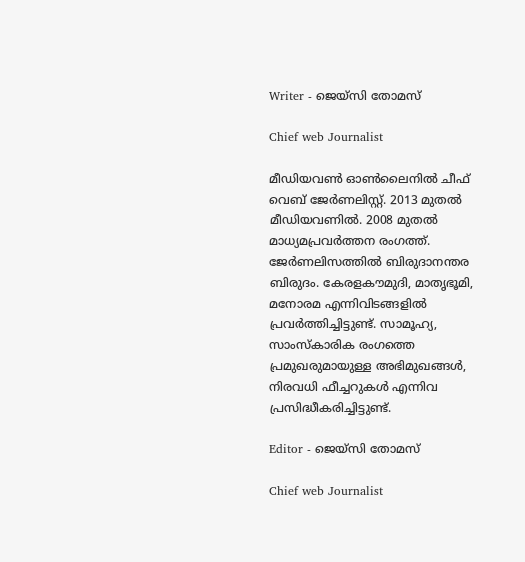Writer - ജെയ്സി തോമസ്

Chief web Journalist

മീഡിയവൺ ഓൺലൈനിൽ ചീഫ് വെബ് ജേർണലിസ്റ്റ്. 2013 മുതൽ മീഡിയവണിൽ. 2008 മുതൽ മാധ്യമപ്രവർത്തന രംഗത്ത്. ജേർണലിസത്തിൽ ബിരുദാനന്തര ബിരുദം. കേരളകൗമുദി, മാതൃഭൂമി, മനോരമ എന്നിവിടങ്ങളിൽ പ്രവർത്തിച്ചിട്ടുണ്ട്. സാമൂഹ്യ, സാംസ്‌കാരിക രംഗത്തെ പ്രമുഖരുമായുള്ള അഭിമുഖങ്ങൾ, നിരവധി ഫീച്ചറുകൾ എന്നിവ പ്രസിദ്ധീകരിച്ചിട്ടുണ്ട്.

Editor - ജെയ്സി തോമസ്

Chief web Journalist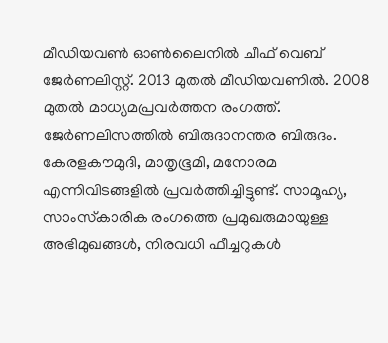മീഡിയവൺ ഓൺലൈനിൽ ചീഫ് വെബ് ജേർണലിസ്റ്റ്. 2013 മുതൽ മീഡിയവണിൽ. 2008 മുതൽ മാധ്യമപ്രവർത്തന രംഗത്ത്. ജേർണലിസത്തിൽ ബിരുദാനന്തര ബിരുദം. കേരളകൗമുദി, മാതൃഭൂമി, മനോരമ എന്നിവിടങ്ങളിൽ പ്രവർത്തിച്ചിട്ടുണ്ട്. സാമൂഹ്യ, സാംസ്‌കാരിക രംഗത്തെ പ്രമുഖരുമായുള്ള അഭിമുഖങ്ങൾ, നിരവധി ഫീച്ചറുകൾ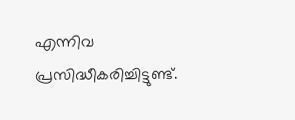എന്നിവ പ്രസിദ്ധീകരിച്ചിട്ടുണ്ട്.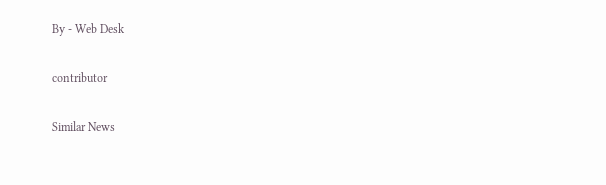By - Web Desk

contributor

Similar News